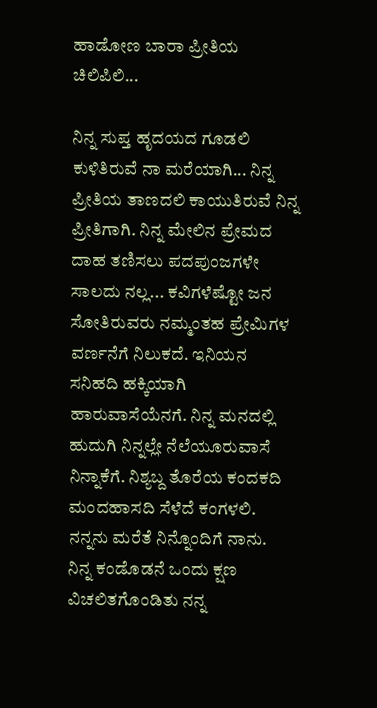ಹಾಡೋಣ ಬಾರಾ ಪ್ರೀತಿಯ ಚಿಲಿಪಿಲಿ...

ನಿನ್ನ ಸುಪ್ತ ಹೃದಯದ ಗೂಡಲಿ ಕುಳಿತಿರುವೆ ನಾ ಮರೆಯಾಗಿ... ನಿನ್ನ ಪ್ರೀತಿಯ ತಾಣದಲಿ ಕಾಯುತಿರುವೆ ನಿನ್ನ ಪ್ರೀತಿಗಾಗಿ. ನಿನ್ನ ಮೇಲಿನ ಪ್ರೇಮದ ದಾಹ ತಣಿಸಲು ಪದಪುಂಜಗಳೇ ಸಾಲದು ನಲ್ಲ... ಕವಿಗಳೆಷ್ಟೋ ಜನ ಸೋತಿರುವರು ನಮ್ಮಂತಹ ಪ್ರೇಮಿಗಳ ವರ್ಣನೆಗೆ ನಿಲುಕದೆ. ಇನಿಯನ ಸನಿಹದಿ ಹಕ್ಕಿಯಾಗಿ ಹಾರುವಾಸೆಯೆನಗೆ. ನಿನ್ನ ಮನದಲ್ಲಿ ಹುದುಗಿ ನಿನ್ನಲ್ಲೇ ನೆಲೆಯೂರುವಾಸೆ ನಿನ್ನಾಕೆಗೆ. ನಿಶ್ಯಬ್ದ ತೊರೆಯ ಕಂದಕದಿ ಮಂದಹಾಸದಿ ಸೆಳೆದೆ ಕಂಗಳಲಿ. ನನ್ನನು ಮರೆತೆ ನಿನ್ನೊಂದಿಗೆ ನಾನು.
ನಿನ್ನ ಕಂಡೊಡನೆ ಒಂದು ಕ್ಷಣ ವಿಚಲಿತಗೊಂಡಿತು ನನ್ನ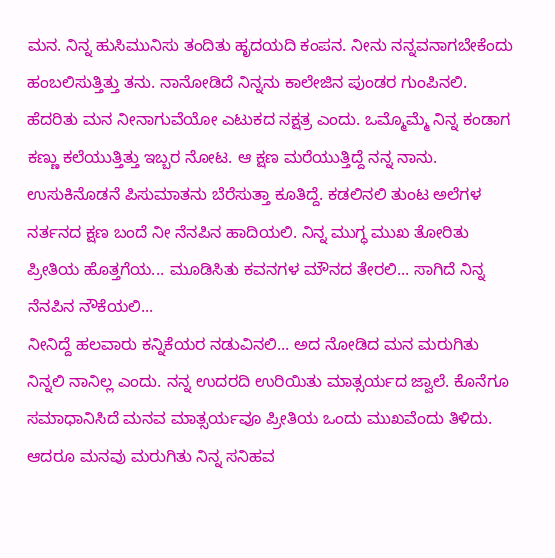ಮನ. ನಿನ್ನ ಹುಸಿಮುನಿಸು ತಂದಿತು ಹೃದಯದಿ ಕಂಪನ. ನೀನು ನನ್ನವನಾಗಬೇಕೆಂದು ಹಂಬಲಿಸುತ್ತಿತ್ತು ತನು. ನಾನೋಡಿದೆ ನಿನ್ನನು ಕಾಲೇಜಿನ ಪುಂಡರ ಗುಂಪಿನಲಿ. ಹೆದರಿತು ಮನ ನೀನಾಗುವೆಯೋ ಎಟುಕದ ನಕ್ಷತ್ರ ಎಂದು. ಒಮ್ಮೊಮ್ಮೆ ನಿನ್ನ ಕಂಡಾಗ ಕಣ್ಣು ಕಲೆಯುತ್ತಿತ್ತು ಇಬ್ಬರ ನೋಟ. ಆ ಕ್ಷಣ ಮರೆಯುತ್ತಿದ್ದೆ ನನ್ನ ನಾನು. ಉಸುಕಿನೊಡನೆ ಪಿಸುಮಾತನು ಬೆರೆಸುತ್ತಾ ಕೂತಿದ್ದೆ. ಕಡಲಿನಲಿ ತುಂಟ ಅಲೆಗಳ ನರ್ತನದ ಕ್ಷಣ ಬಂದೆ ನೀ ನೆನಪಿನ ಹಾದಿಯಲಿ. ನಿನ್ನ ಮುಗ್ಧ ಮುಖ ತೋರಿತು ಪ್ರೀತಿಯ ಹೊತ್ತಗೆಯ... ಮೂಡಿಸಿತು ಕವನಗಳ ಮೌನದ ತೇರಲಿ... ಸಾಗಿದೆ ನಿನ್ನ ನೆನಪಿನ ನೌಕೆಯಲಿ...
ನೀನಿದ್ದೆ ಹಲವಾರು ಕನ್ನಿಕೆಯರ ನಡುವಿನಲಿ... ಅದ ನೋಡಿದ ಮನ ಮರುಗಿತು ನಿನ್ನಲಿ ನಾನಿಲ್ಲ ಎಂದು. ನನ್ನ ಉದರದಿ ಉರಿಯಿತು ಮಾತ್ಸರ್ಯದ ಜ್ವಾಲೆ. ಕೊನೆಗೂ ಸಮಾಧಾನಿಸಿದೆ ಮನವ ಮಾತ್ಸರ್ಯವೂ ಪ್ರೀತಿಯ ಒಂದು ಮುಖವೆಂದು ತಿಳಿದು. ಆದರೂ ಮನವು ಮರುಗಿತು ನಿನ್ನ ಸನಿಹವ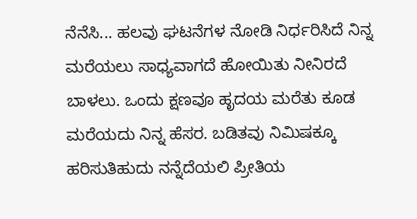ನೆನೆಸಿ... ಹಲವು ಘಟನೆಗಳ ನೋಡಿ ನಿರ್ಧರಿಸಿದೆ ನಿನ್ನ ಮರೆಯಲು ಸಾಧ್ಯವಾಗದೆ ಹೋಯಿತು ನೀನಿರದೆ ಬಾಳಲು. ಒಂದು ಕ್ಷಣವೂ ಹೃದಯ ಮರೆತು ಕೂಡ ಮರೆಯದು ನಿನ್ನ ಹೆಸರ. ಬಡಿತವು ನಿಮಿಷಕ್ಕೂ ಹರಿಸುತಿಹುದು ನನ್ನೆದೆಯಲಿ ಪ್ರೀತಿಯ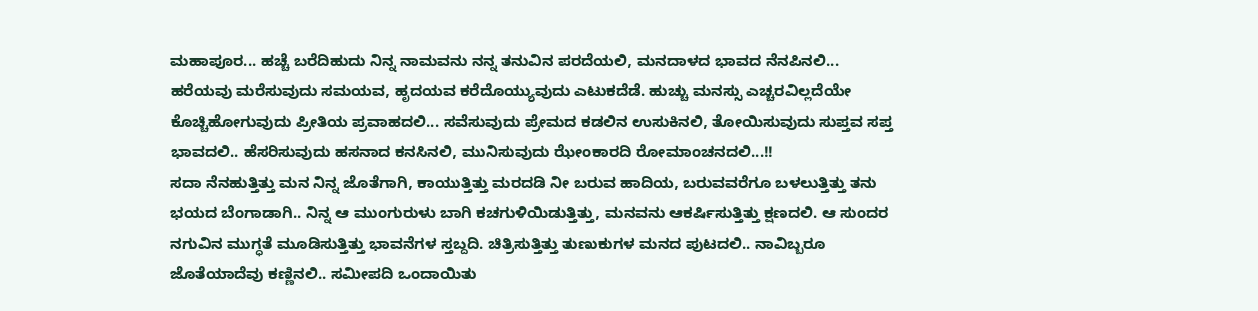ಮಹಾಪೂರ... ಹಚ್ಚೆ ಬರೆದಿಹುದು ನಿನ್ನ ನಾಮವನು ನನ್ನ ತನುವಿನ ಪರದೆಯಲಿ, ಮನದಾಳದ ಭಾವದ ನೆನಪಿನಲಿ... ಹರೆಯವು ಮರೆಸುವುದು ಸಮಯವ, ಹೃದಯವ ಕರೆದೊಯ್ಯುವುದು ಎಟುಕದೆಡೆ. ಹುಚ್ಚು ಮನಸ್ಸು ಎಚ್ಚರವಿಲ್ಲದೆಯೇ ಕೊಚ್ಚಿಹೋಗುವುದು ಪ್ರೀತಿಯ ಪ್ರವಾಹದಲಿ... ಸವೆಸುವುದು ಪ್ರೇಮದ ಕಡಲಿನ ಉಸುಕಿನಲಿ, ತೋಯಿಸುವುದು ಸುಪ್ತವ ಸಪ್ತ ಭಾವದಲಿ.. ಹೆಸರಿಸುವುದು ಹಸನಾದ ಕನಸಿನಲಿ, ಮುನಿಸುವುದು ಝೇಂಕಾರದಿ ರೋಮಾಂಚನದಲಿ...!!
ಸದಾ ನೆನಹುತ್ತಿತ್ತು ಮನ ನಿನ್ನ ಜೊತೆಗಾಗಿ, ಕಾಯುತ್ತಿತ್ತು ಮರದಡಿ ನೀ ಬರುವ ಹಾದಿಯ, ಬರುವವರೆಗೂ ಬಳಲುತ್ತಿತ್ತು ತನು ಭಯದ ಬೆಂಗಾಡಾಗಿ.. ನಿನ್ನ ಆ ಮುಂಗುರುಳು ಬಾಗಿ ಕಚಗುಳಿಯಿಡುತ್ತಿತ್ತು, ಮನವನು ಆಕರ್ಷಿಸುತ್ತಿತ್ತು ಕ್ಷಣದಲಿ. ಆ ಸುಂದರ ನಗುವಿನ ಮುಗ್ಧತೆ ಮೂಡಿಸುತ್ತಿತ್ತು ಭಾವನೆಗಳ ಸ್ತಬ್ದದಿ. ಚಿತ್ರಿಸುತ್ತಿತ್ತು ತುಣುಕುಗಳ ಮನದ ಪುಟದಲಿ.. ನಾವಿಬ್ಬರೂ ಜೊತೆಯಾದೆವು ಕಣ್ಣಿನಲಿ.. ಸಮೀಪದಿ ಒಂದಾಯಿತು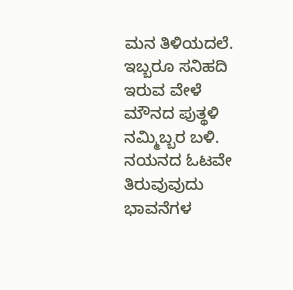ಮನ ತಿಳಿಯದಲೆ. ಇಬ್ಬರೂ ಸನಿಹದಿ ಇರುವ ವೇಳೆ ಮೌನದ ಪುತ್ಥಳಿ ನಮ್ಮಿಬ್ಬರ ಬಳಿ. ನಯನದ ಓಟವೇ ತಿರುವುವುದು ಭಾವನೆಗಳ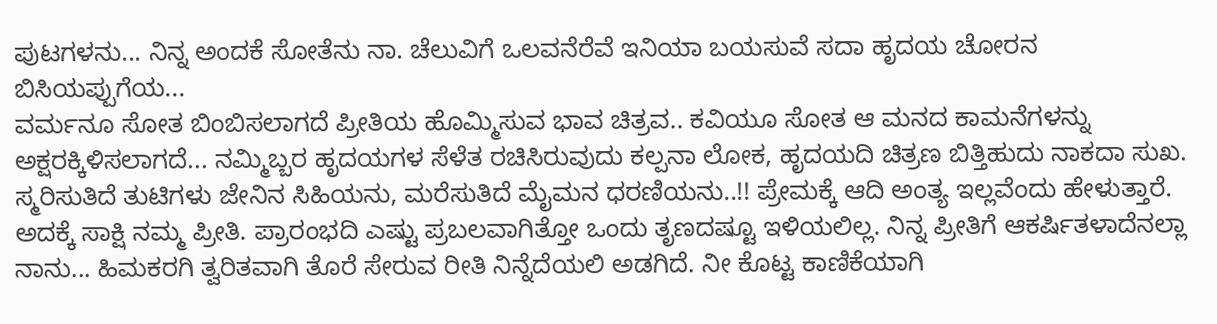ಪುಟಗಳನು... ನಿನ್ನ ಅಂದಕೆ ಸೋತೆನು ನಾ. ಚೆಲುವಿಗೆ ಒಲವನೆರೆವೆ ಇನಿಯಾ ಬಯಸುವೆ ಸದಾ ಹೃದಯ ಚೋರನ ಬಿಸಿಯಪ್ಪುಗೆಯ...
ವರ್ಮನೂ ಸೋತ ಬಿಂಬಿಸಲಾಗದೆ ಪ್ರೀತಿಯ ಹೊಮ್ಮಿಸುವ ಭಾವ ಚಿತ್ರವ.. ಕವಿಯೂ ಸೋತ ಆ ಮನದ ಕಾಮನೆಗಳನ್ನು ಅಕ್ಷರಕ್ಕಿಳಿಸಲಾಗದೆ... ನಮ್ಮಿಬ್ಬರ ಹೃದಯಗಳ ಸೆಳೆತ ರಚಿಸಿರುವುದು ಕಲ್ಪನಾ ಲೋಕ, ಹೃದಯದಿ ಚಿತ್ರಣ ಬಿತ್ತಿಹುದು ನಾಕದಾ ಸುಖ. ಸ್ಮರಿಸುತಿದೆ ತುಟಿಗಳು ಜೇನಿನ ಸಿಹಿಯನು, ಮರೆಸುತಿದೆ ಮೈಮನ ಧರಣಿಯನು..!! ಪ್ರೇಮಕ್ಕೆ ಆದಿ ಅಂತ್ಯ ಇಲ್ಲವೆಂದು ಹೇಳುತ್ತಾರೆ. ಅದಕ್ಕೆ ಸಾಕ್ಷಿ ನಮ್ಮ ಪ್ರೀತಿ. ಪ್ರಾರಂಭದಿ ಎಷ್ಟು ಪ್ರಬಲವಾಗಿತ್ತೋ ಒಂದು ತೃಣದಷ್ಟೂ ಇಳಿಯಲಿಲ್ಲ. ನಿನ್ನ ಪ್ರೀತಿಗೆ ಆಕರ್ಷಿತಳಾದೆನಲ್ಲಾ ನಾನು... ಹಿಮಕರಗಿ ತ್ವರಿತವಾಗಿ ತೊರೆ ಸೇರುವ ರೀತಿ ನಿನ್ನೆದೆಯಲಿ ಅಡಗಿದೆ. ನೀ ಕೊಟ್ಟ ಕಾಣಿಕೆಯಾಗಿ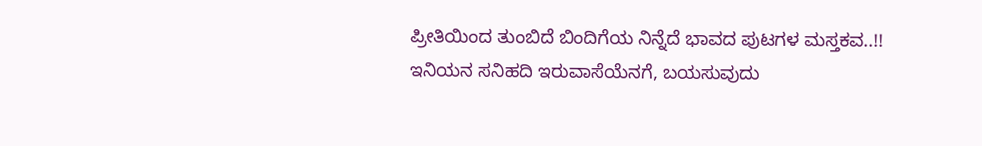ಪ್ರೀತಿಯಿಂದ ತುಂಬಿದೆ ಬಿಂದಿಗೆಯ ನಿನ್ನೆದೆ ಭಾವದ ಪುಟಗಳ ಮಸ್ತಕವ..!!
ಇನಿಯನ ಸನಿಹದಿ ಇರುವಾಸೆಯೆನಗೆ, ಬಯಸುವುದು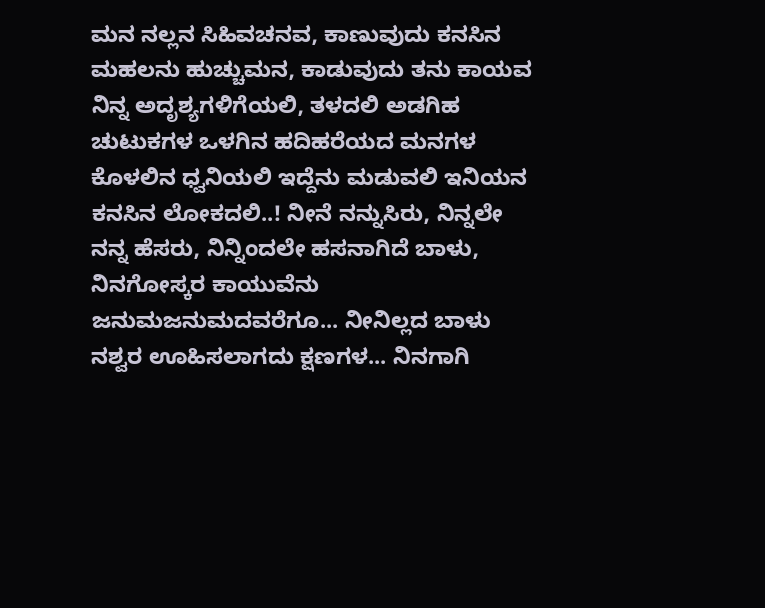ಮನ ನಲ್ಲನ ಸಿಹಿವಚನವ, ಕಾಣುವುದು ಕನಸಿನ ಮಹಲನು ಹುಚ್ಚುಮನ, ಕಾಡುವುದು ತನು ಕಾಯವ ನಿನ್ನ ಅದೃಶ್ಯಗಳಿಗೆಯಲಿ, ತಳದಲಿ ಅಡಗಿಹ ಚುಟುಕಗಳ ಒಳಗಿನ ಹದಿಹರೆಯದ ಮನಗಳ ಕೊಳಲಿನ ಧ್ವನಿಯಲಿ ಇದ್ದೆನು ಮಡುವಲಿ ಇನಿಯನ ಕನಸಿನ ಲೋಕದಲಿ..! ನೀನೆ ನನ್ನುಸಿರು, ನಿನ್ನಲೇ ನನ್ನ ಹೆಸರು, ನಿನ್ನಿಂದಲೇ ಹಸನಾಗಿದೆ ಬಾಳು, ನಿನಗೋಸ್ಕರ ಕಾಯುವೆನು ಜನುಮಜನುಮದವರೆಗೂ... ನೀನಿಲ್ಲದ ಬಾಳು ನಶ್ವರ ಊಹಿಸಲಾಗದು ಕ್ಷಣಗಳ... ನಿನಗಾಗಿ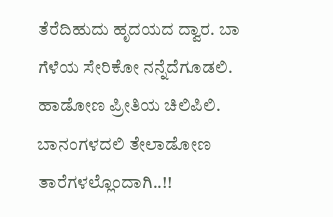ತೆರೆದಿಹುದು ಹೃದಯದ ದ್ವಾರ. ಬಾ ಗೆಳೆಯ ಸೇರಿಕೋ ನನ್ನೆದೆಗೂಡಲಿ. ಹಾಡೋಣ ಪ್ರೀತಿಯ ಚಿಲಿಪಿಲಿ. ಬಾನಂಗಳದಲಿ ತೇಲಾಡೋಣ ತಾರೆಗಳಲ್ಲೊಂದಾಗಿ..!!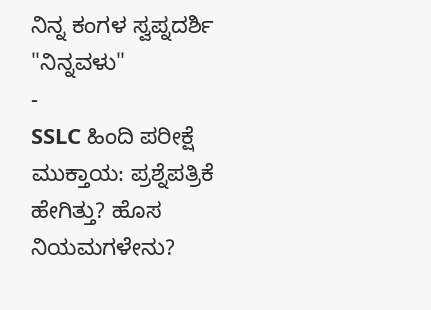ನಿನ್ನ ಕಂಗಳ ಸ್ವಪ್ನದರ್ಶಿ
"ನಿನ್ನವಳು"
-
SSLC ಹಿಂದಿ ಪರೀಕ್ಷೆ ಮುಕ್ತಾಯ: ಪ್ರಶ್ನೆಪತ್ರಿಕೆ ಹೇಗಿತ್ತು? ಹೊಸ ನಿಯಮಗಳೇನು?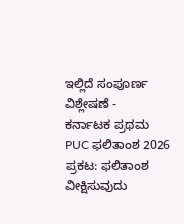ಇಲ್ಲಿದೆ ಸಂಪೂರ್ಣ ವಿಶ್ಲೇಷಣೆ -
ಕರ್ನಾಟಕ ಪ್ರಥಮ PUC ಫಲಿತಾಂಶ 2026 ಪ್ರಕಟ: ಫಲಿತಾಂಶ ವೀಕ್ಷಿಸುವುದು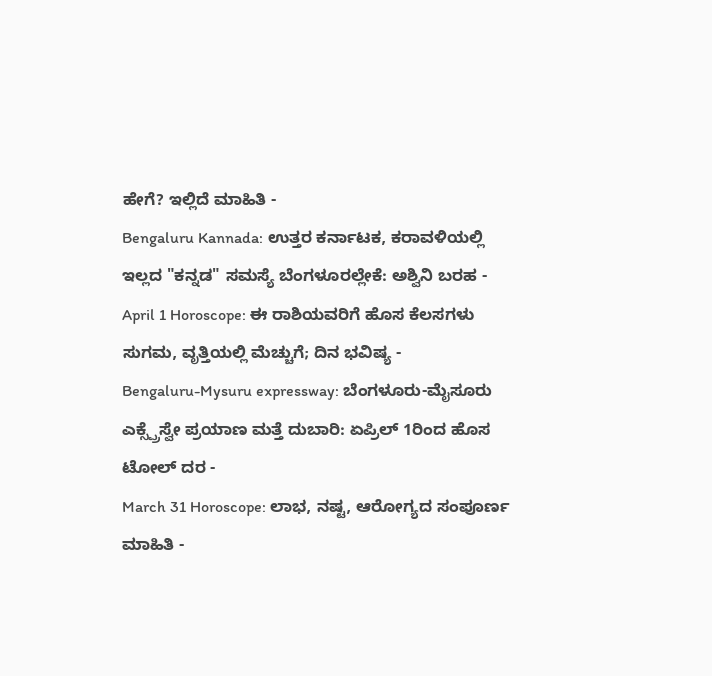ಹೇಗೆ? ಇಲ್ಲಿದೆ ಮಾಹಿತಿ -
Bengaluru Kannada: ಉತ್ತರ ಕರ್ನಾಟಕ, ಕರಾವಳಿಯಲ್ಲಿ ಇಲ್ಲದ "ಕನ್ನಡ" ಸಮಸ್ಯೆ ಬೆಂಗಳೂರಲ್ಲೇಕೆ: ಅಶ್ವಿನಿ ಬರಹ -
April 1 Horoscope: ಈ ರಾಶಿಯವರಿಗೆ ಹೊಸ ಕೆಲಸಗಳು ಸುಗಮ, ವೃತ್ತಿಯಲ್ಲಿ ಮೆಚ್ಚುಗೆ; ದಿನ ಭವಿಷ್ಯ -
Bengaluru-Mysuru expressway: ಬೆಂಗಳೂರು-ಮೈಸೂರು ಎಕ್ಸ್ಪ್ರೆಸ್ವೇ ಪ್ರಯಾಣ ಮತ್ತೆ ದುಬಾರಿ: ಏಪ್ರಿಲ್ 1ರಿಂದ ಹೊಸ ಟೋಲ್ ದರ -
March 31 Horoscope: ಲಾಭ, ನಷ್ಟ, ಆರೋಗ್ಯದ ಸಂಪೂರ್ಣ ಮಾಹಿತಿ -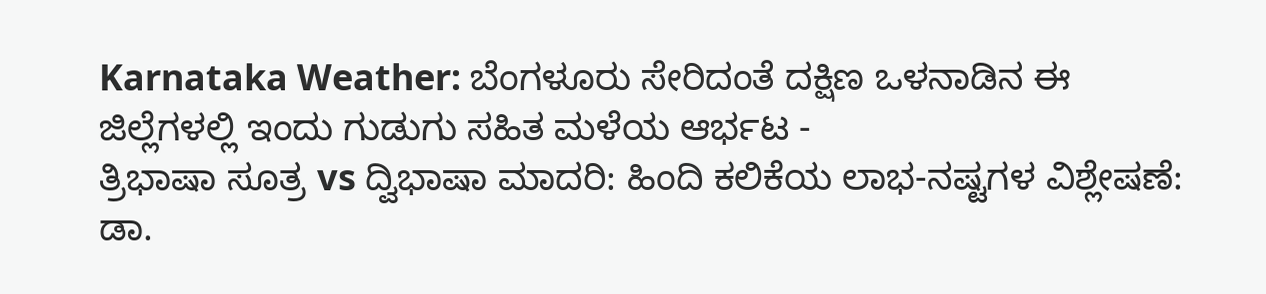Karnataka Weather: ಬೆಂಗಳೂರು ಸೇರಿದಂತೆ ದಕ್ಷಿಣ ಒಳನಾಡಿನ ಈ ಜಿಲ್ಲೆಗಳಲ್ಲಿ ಇಂದು ಗುಡುಗು ಸಹಿತ ಮಳೆಯ ಆರ್ಭಟ -
ತ್ರಿಭಾಷಾ ಸೂತ್ರ vs ದ್ವಿಭಾಷಾ ಮಾದರಿ: ಹಿಂದಿ ಕಲಿಕೆಯ ಲಾಭ-ನಷ್ಟಗಳ ವಿಶ್ಲೇಷಣೆ: ಡಾ.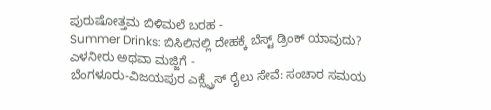ಪುರುಷೋತ್ತಮ ಬಿಳಿಮಲೆ ಬರಹ -
Summer Drinks: ಬಿಸಿಲಿನಲ್ಲಿ ದೇಹಕ್ಕೆ ಬೆಸ್ಟ್ ಡ್ರಿಂಕ್ ಯಾವುದು? ಎಳನೀರು ಅಥವಾ ಮಜ್ಜಿಗೆ -
ಬೆಂಗಳೂರು-ವಿಜಯಪುರ ಎಕ್ಸ್ಪ್ರೆಸ್ ರೈಲು ಸೇವೆ: ಸಂಚಾರ ಸಮಯ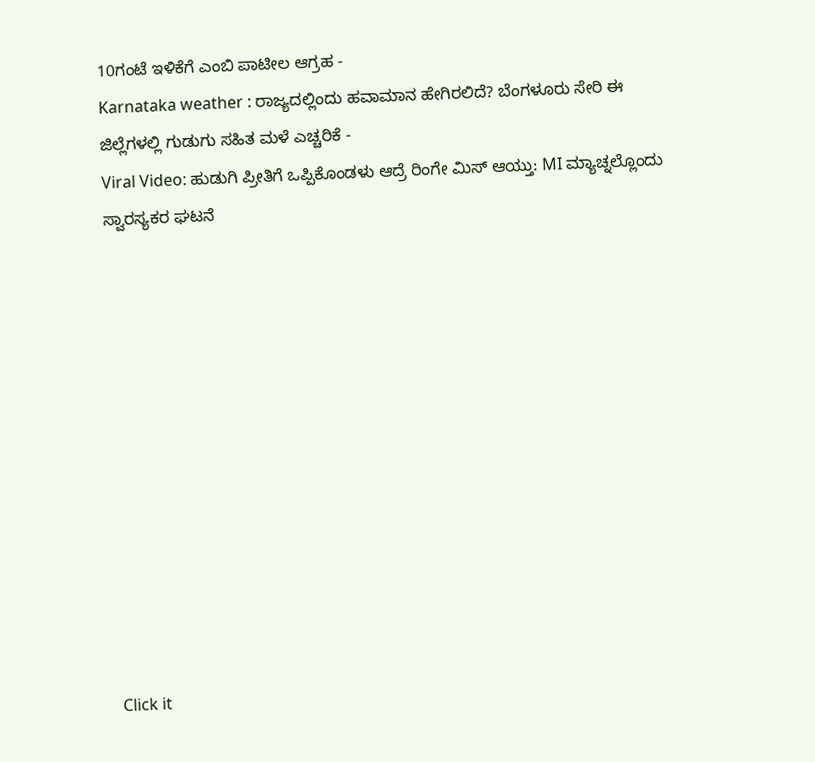10ಗಂಟೆ ಇಳಿಕೆಗೆ ಎಂಬಿ ಪಾಟೀಲ ಆಗ್ರಹ -
Karnataka weather : ರಾಜ್ಯದಲ್ಲಿಂದು ಹವಾಮಾನ ಹೇಗಿರಲಿದೆ? ಬೆಂಗಳೂರು ಸೇರಿ ಈ ಜಿಲ್ಲೆಗಳಲ್ಲಿ ಗುಡುಗು ಸಹಿತ ಮಳೆ ಎಚ್ಚರಿಕೆ -
Viral Video: ಹುಡುಗಿ ಪ್ರೀತಿಗೆ ಒಪ್ಪಿಕೊಂಡಳು ಆದ್ರೆ ರಿಂಗೇ ಮಿಸ್ ಆಯ್ತು: MI ಮ್ಯಾಚ್ನಲ್ಲೊಂದು ಸ್ವಾರಸ್ಯಕರ ಘಟನೆ












Click it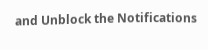and Unblock the Notifications